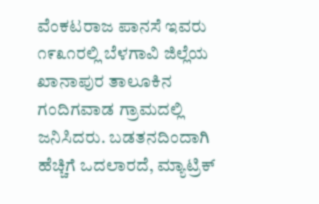ವೆಂಕಟರಾಜ ಪಾನಸೆ ಇವರು ೧೯೩೧ರಲ್ಲಿ ಬೆಳಗಾವಿ ಜಿಲ್ಲೆಯ ಖಾನಾಪುರ ತಾಲೂಕಿನ ಗಂದಿಗವಾಡ ಗ್ರಾಮದಲ್ಲಿ ಜನಿಸಿದರು. ಬಡತನದಿಂದಾಗಿ ಹೆಚ್ಚಿಗೆ ಒದಲಾರದೆ, ಮ್ಯಾಟ್ರಿಕ್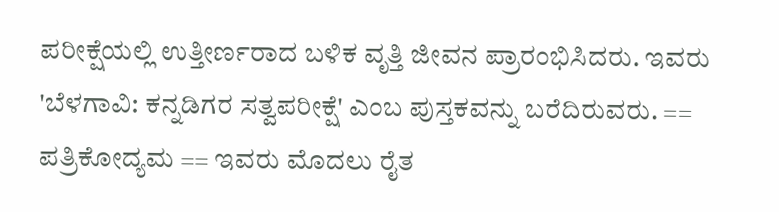ಪರೀಕ್ಷೆಯಲ್ಲಿ ಉತ್ತೀರ್ಣರಾದ ಬಳಿಕ ವೃತ್ತಿ ಜೀವನ ಪ್ರಾರಂಭಿಸಿದರು. ಇವರು 'ಬೆಳಗಾವಿ: ಕನ್ನಡಿಗರ ಸತ್ವಪರೀಕ್ಷೆ' ಎಂಬ ಪುಸ್ತಕವನ್ನು ಬರೆದಿರುವರು. == ಪತ್ರಿಕೋದ್ಯಮ == ಇವರು ಮೊದಲು ರೈತ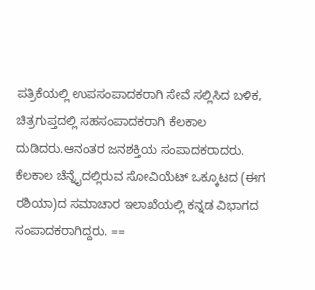ಪತ್ರಿಕೆಯಲ್ಲಿ ಉಪಸಂಪಾದಕರಾಗಿ ಸೇವೆ ಸಲ್ಲಿಸಿದ ಬಳಿಕ, ಚಿತ್ರಗುಪ್ತದಲ್ಲಿ ಸಹಸಂಪಾದಕರಾಗಿ ಕೆಲಕಾಲ ದುಡಿದರು.ಆನಂತರ ಜನಶಕ್ತಿಯ ಸಂಪಾದಕರಾದರು. ಕೆಲಕಾಲ ಚೆನ್ನೈದಲ್ಲಿರುವ ಸೋವಿಯೆಟ್ ಒಕ್ಕೂಟದ (ಈಗ ರಶಿಯಾ)ದ ಸಮಾಚಾರ ಇಲಾಖೆಯಲ್ಲಿ ಕನ್ನಡ ವಿಭಾಗದ ಸಂಪಾದಕರಾಗಿದ್ದರು. ==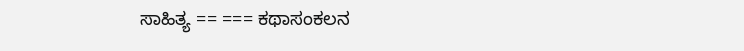ಸಾಹಿತ್ಯ == === ಕಥಾಸಂಕಲನ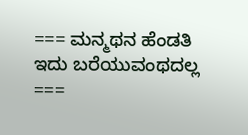=== ಮನ್ಮಥನ ಹೆಂಡತಿ ಇದು ಬರೆಯುವಂಥದಲ್ಲ ===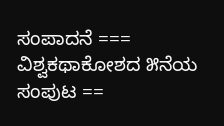ಸಂಪಾದನೆ === ವಿಶ್ವಕಥಾಕೋಶದ ೫ನೆಯ ಸಂಪುಟ ==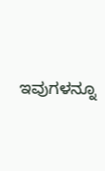ಇವುಗಳನ್ನೂ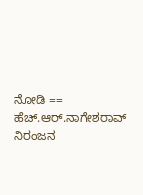ನೋಡಿ == ಹೆಚ್.ಆರ್.ನಾಗೇಶರಾವ್ ನಿರಂಜನ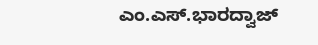ಎಂ.ಎಸ್.ಭಾರದ್ವಾಜ್